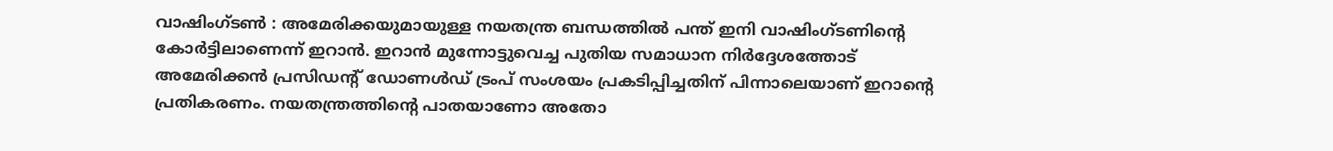വാഷിംഗ്ടൺ : അമേരിക്കയുമായുള്ള നയതന്ത്ര ബന്ധത്തിൽ പന്ത് ഇനി വാഷിംഗ്ടണിൻ്റെ കോർട്ടിലാണെന്ന് ഇറാൻ. ഇറാൻ മുന്നോട്ടുവെച്ച പുതിയ സമാധാന നിർദ്ദേശത്തോട് അമേരിക്കൻ പ്രസിഡൻ്റ് ഡോണൾഡ് ട്രംപ് സംശയം പ്രകടിപ്പിച്ചതിന് പിന്നാലെയാണ് ഇറാൻ്റെ പ്രതികരണം. നയതന്ത്രത്തിൻ്റെ പാതയാണോ അതോ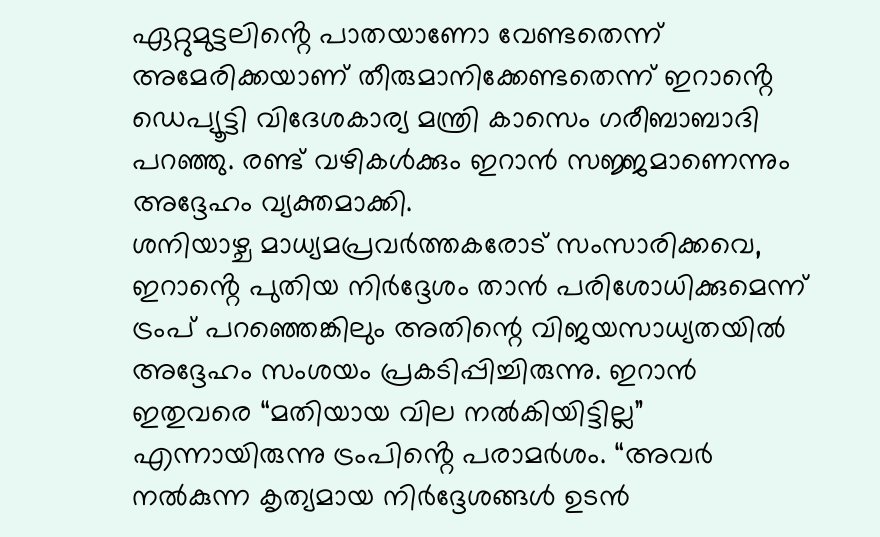ഏറ്റുമുട്ടലിൻ്റെ പാതയാണോ വേണ്ടതെന്ന് അമേരിക്കയാണ് തീരുമാനിക്കേണ്ടതെന്ന് ഇറാൻ്റെ ഡെപ്യൂട്ടി വിദേശകാര്യ മന്ത്രി കാസെം ഗരീബാബാദി പറഞ്ഞു. രണ്ട് വഴികൾക്കും ഇറാൻ സജ്ജമാണെന്നും അദ്ദേഹം വ്യക്തമാക്കി.
ശനിയാഴ്ച മാധ്യമപ്രവർത്തകരോട് സംസാരിക്കവെ, ഇറാൻ്റെ പുതിയ നിർദ്ദേശം താൻ പരിശോധിക്കുമെന്ന് ട്രംപ് പറഞ്ഞെങ്കിലും അതിന്റെ വിജയസാധ്യതയിൽ അദ്ദേഹം സംശയം പ്രകടിപ്പിച്ചിരുന്നു. ഇറാൻ ഇതുവരെ “മതിയായ വില നൽകിയിട്ടില്ല” എന്നായിരുന്നു ട്രംപിൻ്റെ പരാമർശം. “അവർ നൽകുന്ന കൃത്യമായ നിർദ്ദേശങ്ങൾ ഉടൻ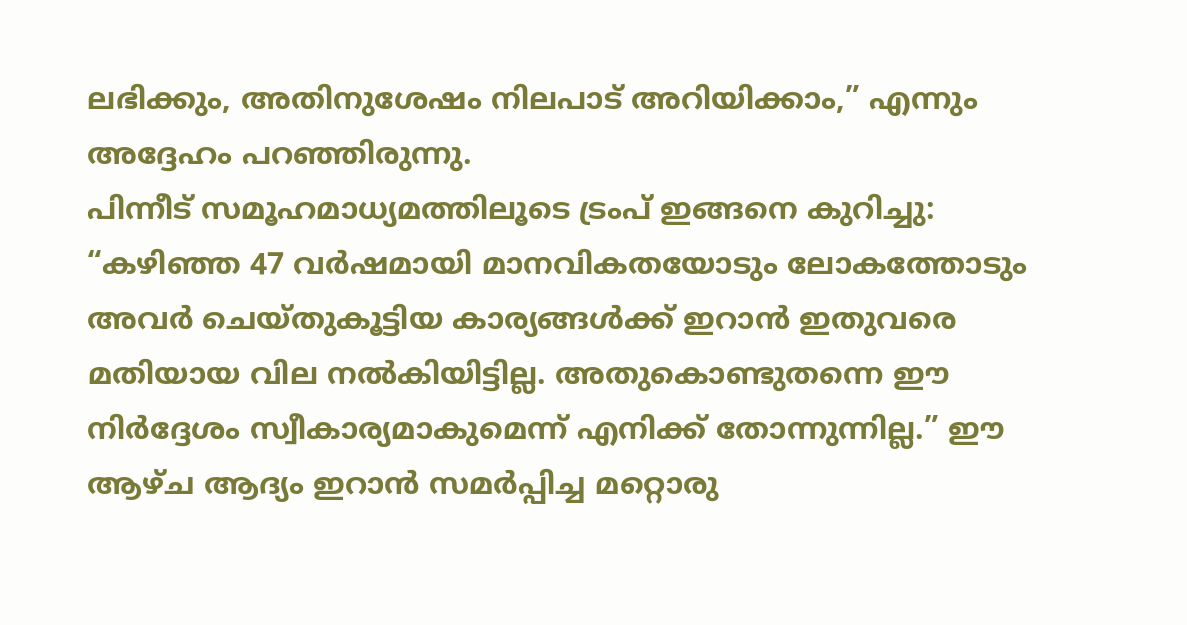ലഭിക്കും, അതിനുശേഷം നിലപാട് അറിയിക്കാം,” എന്നും അദ്ദേഹം പറഞ്ഞിരുന്നു.
പിന്നീട് സമൂഹമാധ്യമത്തിലൂടെ ട്രംപ് ഇങ്ങനെ കുറിച്ചു: “കഴിഞ്ഞ 47 വർഷമായി മാനവികതയോടും ലോകത്തോടും അവർ ചെയ്തുകൂട്ടിയ കാര്യങ്ങൾക്ക് ഇറാൻ ഇതുവരെ മതിയായ വില നൽകിയിട്ടില്ല. അതുകൊണ്ടുതന്നെ ഈ നിർദ്ദേശം സ്വീകാര്യമാകുമെന്ന് എനിക്ക് തോന്നുന്നില്ല.” ഈ ആഴ്ച ആദ്യം ഇറാൻ സമർപ്പിച്ച മറ്റൊരു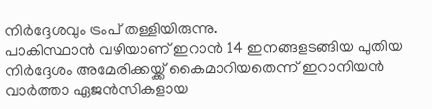നിർദ്ദേശവും ട്രംപ് തള്ളിയിരുന്നു.
പാകിസ്ഥാൻ വഴിയാണ് ഇറാൻ 14 ഇനങ്ങളടങ്ങിയ പുതിയ നിർദ്ദേശം അമേരിക്കയ്ക്ക് കൈമാറിയതെന്ന് ഇറാനിയൻ വാർത്താ ഏജൻസികളായ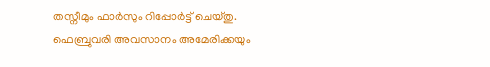തസ്നീമും ഫാർസും റിപ്പോർട്ട് ചെയ്തു. ഫെബ്രുവരി അവസാനം അമേരിക്കയും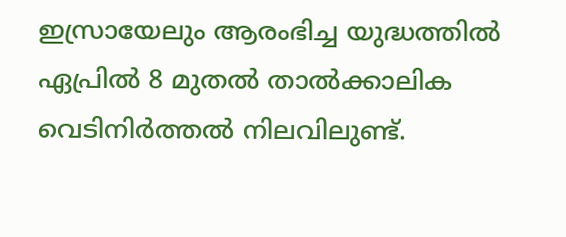ഇസ്രായേലും ആരംഭിച്ച യുദ്ധത്തിൽ ഏപ്രിൽ 8 മുതൽ താൽക്കാലിക വെടിനിർത്തൽ നിലവിലുണ്ട്.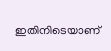ഇതിനിടെയാണ്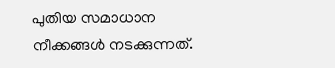പുതിയ സമാധാന നീക്കങ്ങൾ നടക്കുന്നത്.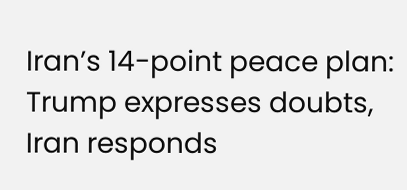Iran’s 14-point peace plan: Trump expresses doubts, Iran responds